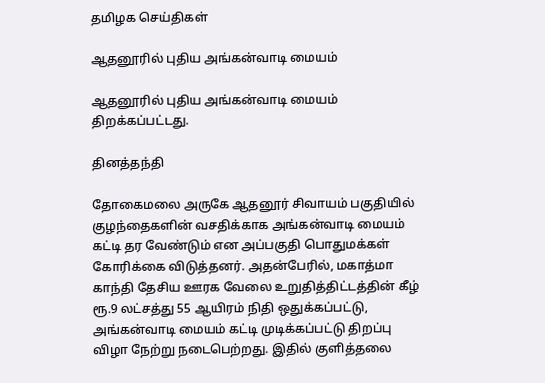தமிழக செய்திகள்

ஆதனூரில் புதிய அங்கன்வாடி மையம்

ஆதனூரில் புதிய அங்கன்வாடி மையம் திறக்கப்பட்டது.

தினத்தந்தி

தோகைமலை அருகே ஆதனூர் சிவாயம் பகுதியில் குழந்தைகளின் வசதிக்காக அங்கன்வாடி மையம் கட்டி தர வேண்டும் என அப்பகுதி பொதுமக்கள் கோரிக்கை விடுத்தனர். அதன்பேரில், மகாத்மா காந்தி தேசிய ஊரக வேலை உறுதித்திட்டத்தின் கீழ் ரூ.9 லட்சத்து 55 ஆயிரம் நிதி ஒதுக்கப்பட்டு, அங்கன்வாடி மையம் கட்டி முடிக்கப்பட்டு திறப்பு விழா நேற்று நடைபெற்றது. இதில் குளித்தலை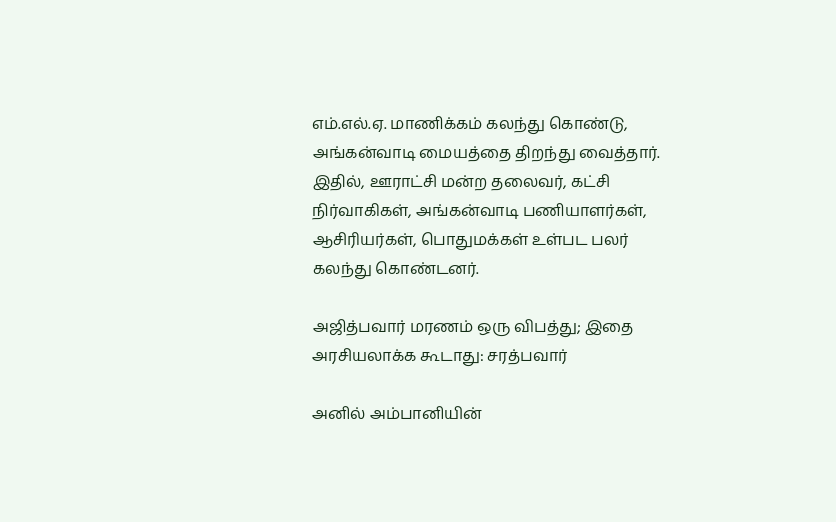எம்.எல்.ஏ. மாணிக்கம் கலந்து கொண்டு, அங்கன்வாடி மையத்தை திறந்து வைத்தார். இதில், ஊராட்சி மன்ற தலைவர், கட்சி நிர்வாகிகள், அங்கன்வாடி பணியாளர்கள், ஆசிரியர்கள், பொதுமக்கள் உள்பட பலர் கலந்து கொண்டனர்.

அஜித்பவார் மரணம் ஒரு விபத்து; இதை அரசியலாக்க கூடாது: சரத்பவார்

அனில் அம்பானியின்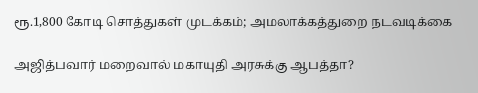ரூ.1,800 கோடி சொத்துகள் முடக்கம்; அமலாக்கத்துறை நடவடிக்கை

அஜித்பவார் மறைவால் மகாயுதி அரசுக்கு ஆபத்தா?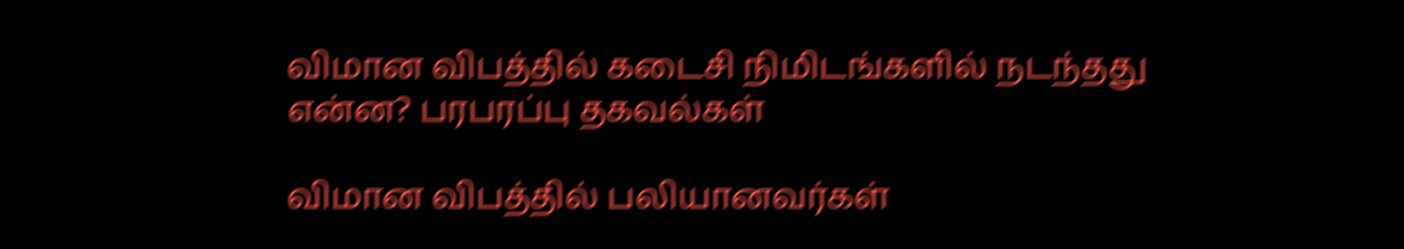விமான விபத்தில் கடைசி நிமிடங்களில் நடந்தது என்ன? பரபரப்பு தகவல்கள்

விமான விபத்தில் பலியானவர்கள்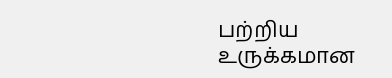பற்றிய உருக்கமான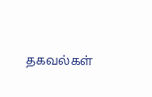தகவல்கள்